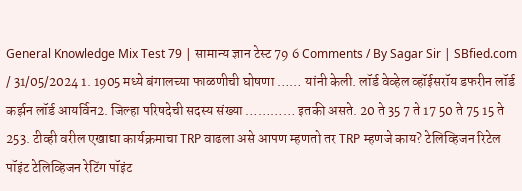General Knowledge Mix Test 79 | सामान्य ज्ञान टेस्ट 79 6 Comments / By Sagar Sir | SBfied.com / 31/05/2024 1. 1905 मध्ये बंगालच्या फाळणीची घोषणा …… यांनी केली. लॉर्ड वेव्हेल व्हॉईसरॉय डफरीन लॉर्ड कर्झन लॉर्ड आयर्विन2. जिल्हा परिषदेची सदस्य संख्या ………… इतकी असते. 20 ते 35 7 ते 17 50 ते 75 15 ते 253. टीव्ही वरील एखाद्या कार्यक्रमाचा TRP वाढला असे आपण म्हणतो तर TRP म्हणजे काय? टेलिव्हिजन रिटेल पॉइंट टेलिव्हिजन रेटिंग पॉइंट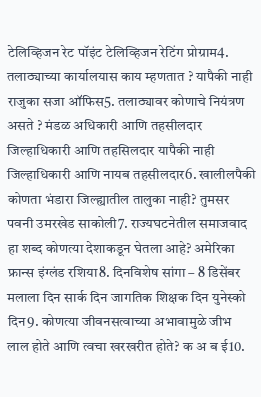टेलिव्हिजन रेट पॉइंट टेलिव्हिजन रेटिंग प्रोग्राम4. तलाठ्याच्या कार्यालयास काय म्हणतात ? यापैकी नाही राजुका सजा ऑफिस5. तलाठ्यावर कोणाचे नियंत्रण असते ? मंडळ अधिकारी आणि तहसीलदार जिल्हाधिकारी आणि तहसिलदार यापैकी नाही जिल्हाधिकारी आणि नायब तहसीलदार6. खालीलपैकी कोणता भंडारा जिल्ह्यातील तालुका नाही? तुमसर पवनी उमरखेड साकोली7. राज्यघटनेतील समाजवाद हा शब्द कोणत्या देशाकडून घेतला आहे? अमेरिका फ्रान्स इंग्लंड रशिया8. दिनविशेष सांगा – 8 डिसेंबर मलाला दिन सार्क दिन जागतिक शिक्षक दिन युनेस्को दिन9. कोणत्या जीवनसत्वाच्या अभावामुळे जीभ लाल होते आणि त्वचा खरखरीत होते? क अ ब ई10.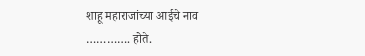शाहू महाराजांच्या आईचे नाव …………. होते.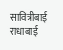सावित्रीबाई राधाबाई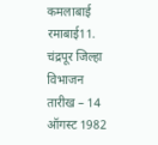कमलाबाई रमाबाई11. चंद्रपूर जिल्हा विभाजन तारीख – 14 ऑगस्ट 1982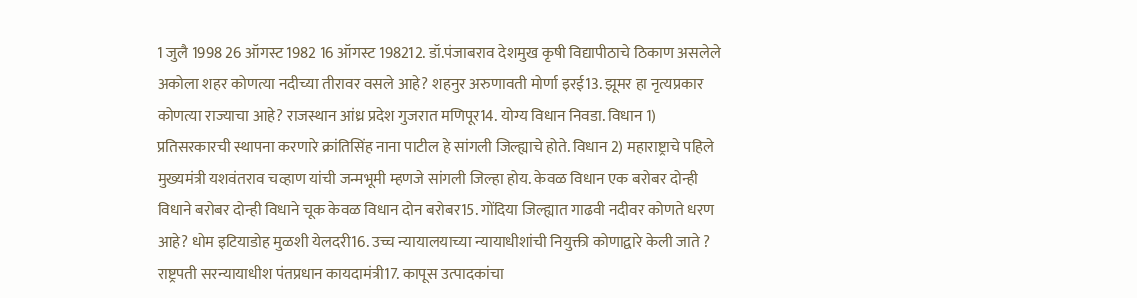1 जुलै 1998 26 ऑगस्ट 1982 16 ऑगस्ट 198212. डॉ.पंजाबराव देशमुख कृषी विद्यापीठाचे ठिकाण असलेले अकोला शहर कोणत्या नदीच्या तीरावर वसले आहे? शहनुर अरुणावती मोर्णा इरई13. झूमर हा नृत्यप्रकार कोणत्या राज्याचा आहे? राजस्थान आंध्र प्रदेश गुजरात मणिपूर14. योग्य विधान निवडा. विधान 1) प्रतिसरकारची स्थापना करणारे क्रांतिसिंह नाना पाटील हे सांगली जिल्ह्याचे होते. विधान 2) महाराष्ट्राचे पहिले मुख्यमंत्री यशवंतराव चव्हाण यांची जन्मभूमी म्हणजे सांगली जिल्हा होय. केवळ विधान एक बरोबर दोन्ही विधाने बरोबर दोन्ही विधाने चूक केवळ विधान दोन बरोबर15. गोंदिया जिल्ह्यात गाढवी नदीवर कोणते धरण आहे? धोम इटियाडोह मुळशी येलदरी16. उच्च न्यायालयाच्या न्यायाधीशांची नियुक्ती कोणाद्वारे केली जाते ? राष्ट्रपती सरन्यायाधीश पंतप्रधान कायदामंत्री17. कापूस उत्पादकांचा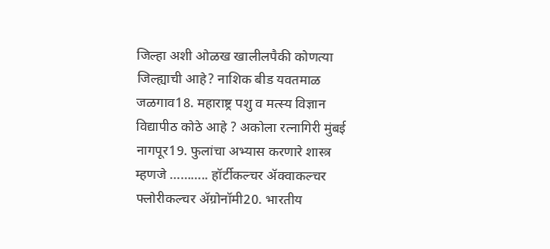जिल्हा अशी ओळख खालीलपैकी कोणत्या जिल्ह्याची आहे? नाशिक बीड यवतमाळ जळगाव18. महाराष्ट्र पशु व मत्स्य विज्ञान विद्यापीठ कोठे आहे ? अकोला रत्नागिरी मुंबई नागपूर19. फुलांचा अभ्यास करणारे शास्त्र म्हणजे ……….. हॉर्टीकल्चर ॲक्वाकल्चर फ्लोरीकल्चर ॲग्रोनॉमी20. भारतीय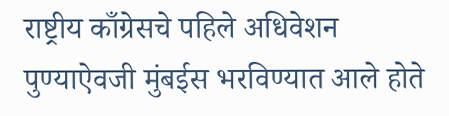राष्ट्रीय काँग्रेसचे पहिले अधिवेशन पुण्याऐवजी मुंबईस भरविण्यात आले होते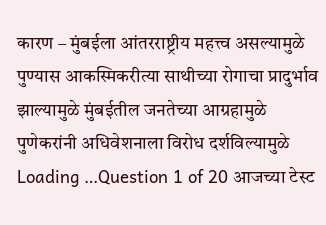कारण – मुंबईला आंतरराष्ट्रीय महत्त्व असल्यामुळे पुण्यास आकस्मिकरीत्या साथीच्या रोगाचा प्रादुर्भाव झाल्यामुळे मुंबईतील जनतेच्या आग्रहामुळे पुणेकरांनी अधिवेशनाला विरोध दर्शविल्यामुळे Loading …Question 1 of 20 आजच्या टेस्ट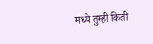मध्ये तुम्ही किती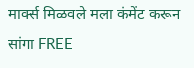मार्क्स मिळवले मला कंमेंट करून सांगा FREE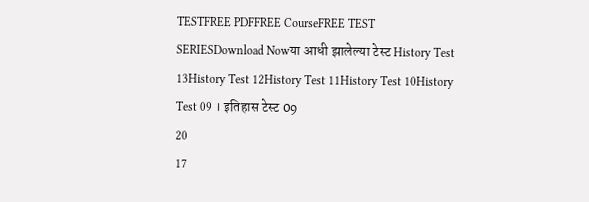TESTFREE PDFFREE CourseFREE TEST SERIESDownload Nowया आधी झालेल्या टेस्ट History Test 13History Test 12History Test 11History Test 10History Test 09 । इतिहास टेस्ट 09
20
17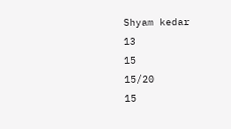Shyam kedar
13
15
15/20
15